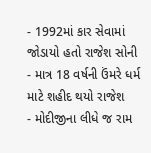- 1992માં કાર સેવામાં જોડાયો હતો રાજેશ સોની
- માત્ર 18 વર્ષની ઉંમરે ધર્મ માટે શહીદ થયો રાજેશ
- મોદીજીના લીધે જ રામ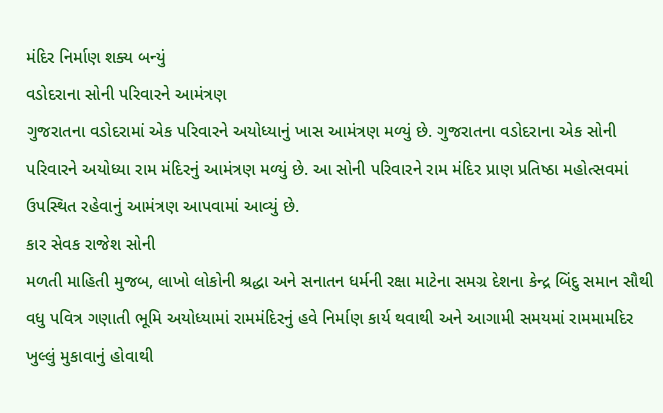મંદિર નિર્માણ શક્ય બન્યું
વડોદરાના સોની પરિવારને આમંત્રણ
ગુજરાતના વડોદરામાં એક પરિવારને અયોધ્યાનું ખાસ આમંત્રણ મળ્યું છે. ગુજરાતના વડોદરાના એક સોની પરિવારને અયોધ્યા રામ મંદિરનું આમંત્રણ મળ્યું છે. આ સોની પરિવારને રામ મંદિર પ્રાણ પ્રતિષ્ઠા મહોત્સવમાં ઉપસ્થિત રહેવાનું આમંત્રણ આપવામાં આવ્યું છે.
કાર સેવક રાજેશ સોની
મળતી માહિતી મુજબ, લાખો લોકોની શ્રદ્ધા અને સનાતન ધર્મની રક્ષા માટેના સમગ્ર દેશના કેન્દ્ર બિંદુ સમાન સૌથી વધુ પવિત્ર ગણાતી ભૂમિ અયોધ્યામાં રામમંદિરનું હવે નિર્માણ કાર્ય થવાથી અને આગામી સમયમાં રામમામદિર ખુલ્લું મુકાવાનું હોવાથી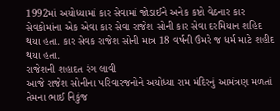1992માં અયોધ્યામાં કાર સેવામાં જોડાઈને અનેક કષ્ટો વેઠનાર કાર સેવકોમાંના એક એવા કાર સેવા રાજેશ સોની કાર સેવા દરમિયાન શહિદ થયા હતા. કાર સેવક રાજેશ સોની માત્ર 18 વર્ષની ઉંમરે જ ધર્મ માટે શહીદ થયા હતા.
રાજેશની શહાદત રંગ લાવી
આજે રાજેશ સોનીના પરિવારજનોને અયોધ્યા રામ મંદિરનું આમંત્રણ મળતાં તેમના ભાઈ નિકુંજ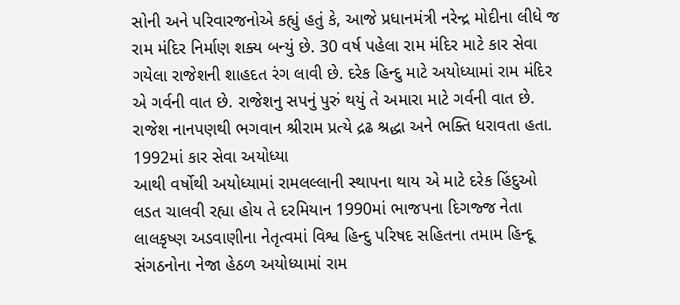સોની અને પરિવારજનોએ કહ્યું હતું કે, આજે પ્રધાનમંત્રી નરેન્દ્ર મોદીના લીધે જ રામ મંદિર નિર્માણ શક્ય બન્યું છે. 30 વર્ષ પહેલા રામ મંદિર માટે કાર સેવા ગયેલા રાજેશની શાહદત રંગ લાવી છે. દરેક હિન્દુ માટે અયોધ્યામાં રામ મંદિર એ ગર્વની વાત છે. રાજેશનુ સપનું પુરું થયું તે અમારા માટે ગર્વની વાત છે. રાજેશ નાનપણથી ભગવાન શ્રીરામ પ્રત્યે દ્રઢ શ્રદ્ધા અને ભક્તિ ધરાવતા હતા.
1992માં કાર સેવા અયોધ્યા
આથી વર્ષોથી અયોધ્યામાં રામલલ્લાની સ્થાપના થાય એ માટે દરેક હિંદુઓ લડત ચાલવી રહ્યા હોય તે દરમિયાન 1990માં ભાજપના દિગજ્જ નેતા લાલકૃષ્ણ અડવાણીના નેતૃત્વમાં વિશ્વ હિન્દુ પરિષદ સહિતના તમામ હિન્દૂ સંગઠનોના નેજા હેઠળ અયોધ્યામાં રામ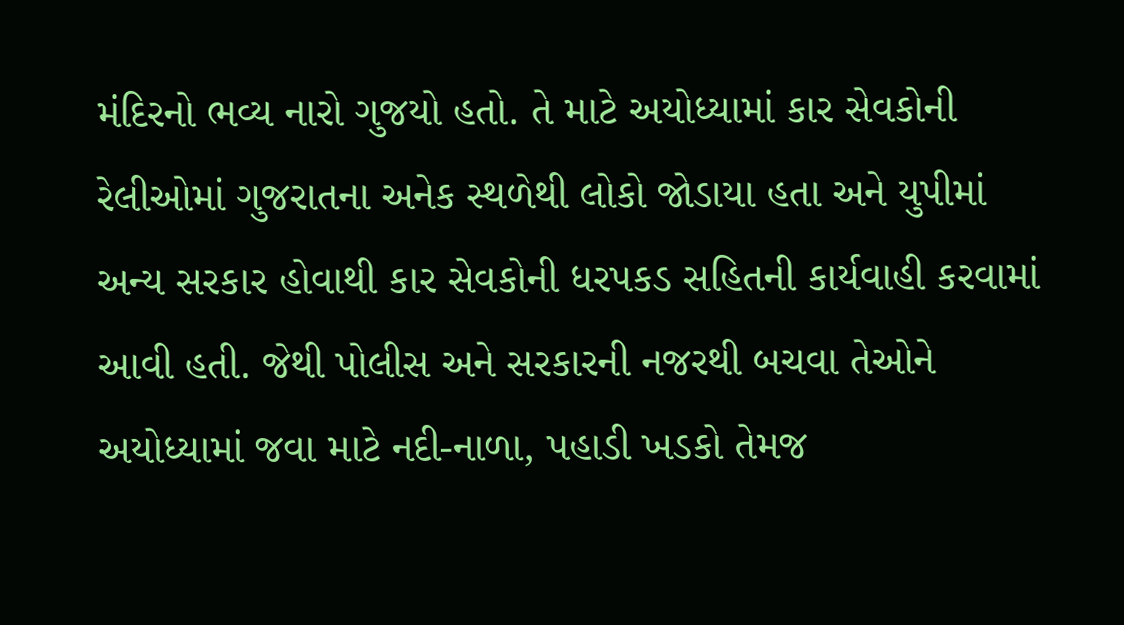મંદિરનો ભવ્ય નારો ગુજયો હતો. તે માટે અયોધ્યામાં કાર સેવકોની રેલીઓમાં ગુજરાતના અનેક સ્થળેથી લોકો જોડાયા હતા અને યુપીમાં અન્ય સરકાર હોવાથી કાર સેવકોની ધરપકડ સહિતની કાર્યવાહી કરવામાં આવી હતી. જેથી પોલીસ અને સરકારની નજરથી બચવા તેઓને અયોધ્યામાં જવા માટે નદી-નાળા, પહાડી ખડકો તેમજ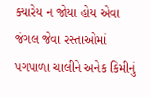ક્યારેય ન જોયા હોય એવા જંગલ જેવા રસ્તાઓમાં પગપાળા ચાલીને અનેક કિમીનું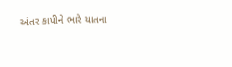અંતર કાપીને ભારે યાતના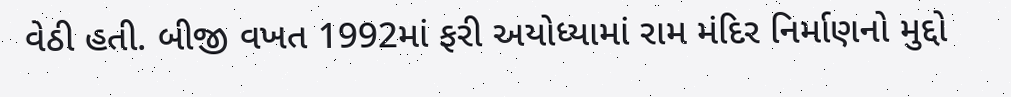વેઠી હતી. બીજી વખત 1992માં ફરી અયોધ્યામાં રામ મંદિર નિર્માણનો મુદ્દો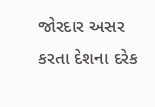જોરદાર અસર કરતા દેશના દરેક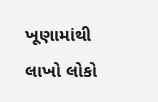ખૂણામાંથી લાખો લોકો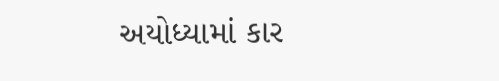અયોધ્યામાં કાર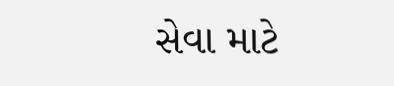સેવા માટે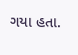ગયા હતા.